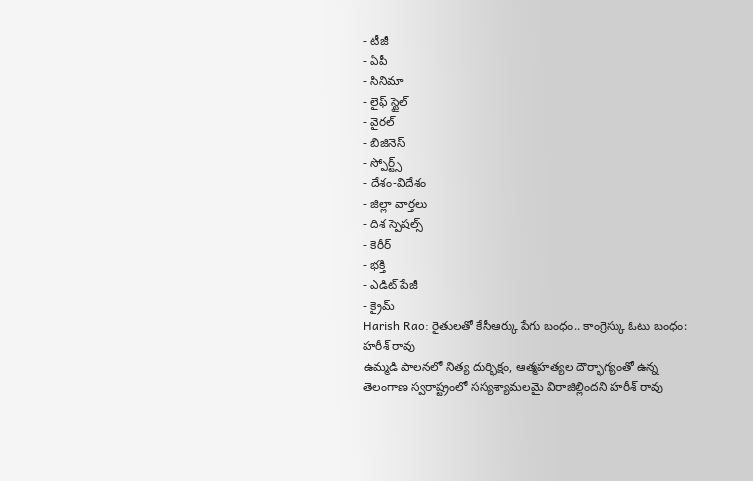- టీజీ
- ఏపీ
- సినిమా
- లైఫ్ స్టైల్
- వైరల్
- బిజినెస్
- స్పోర్ట్స్
- దేశం-విదేశం
- జిల్లా వార్తలు
- దిశ స్పెషల్స్
- కెరీర్
- భక్తి
- ఎడిట్ పేజీ
- క్రైమ్
Harish Rao: రైతులతో కేసీఆర్కు పేగు బంధం.. కాంగ్రెస్కు ఓటు బంధం: హరీశ్ రావు
ఉమ్మడి పాలనలో నిత్య దుర్భిక్షం, ఆత్మహత్యల దౌర్భాగ్యంతో ఉన్న తెలంగాణ స్వరాష్ట్రంలో సస్యశ్యామలమై విరాజిల్లిందని హరీశ్ రావు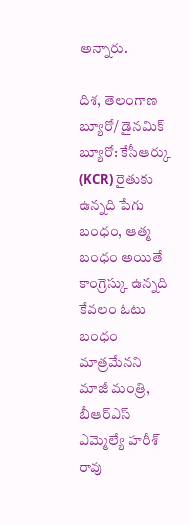అన్నారు.

దిశ, తెలంగాణ బ్యూరో/ డైనమిక్ బ్యూరో: కేసీఆర్కు (KCR) రైతుకు ఉన్నది పేగు బంధం, ఆత్మ బంధం అయితే కాంగ్రెస్కు ఉన్నది కేవలం ఓటు బంధం మాత్రమేనని మాజీ మంత్రి, బీఆర్ఎస్ ఎమ్మెల్యే హరీశ్ రావు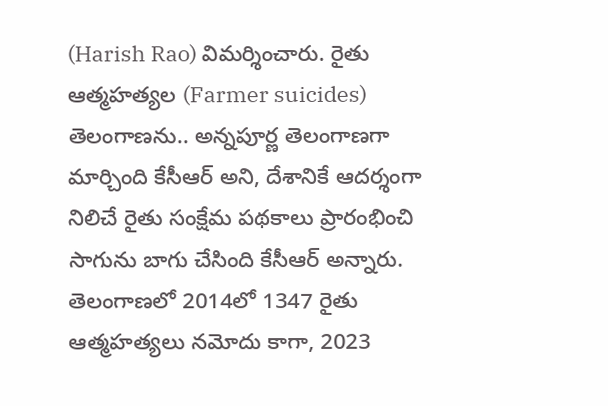(Harish Rao) విమర్శించారు. రైతు ఆత్మహత్యల (Farmer suicides) తెలంగాణను.. అన్నపూర్ణ తెలంగాణగా మార్చింది కేసీఆర్ అని, దేశానికే ఆదర్శంగా నిలిచే రైతు సంక్షేమ పథకాలు ప్రారంభించి సాగును బాగు చేసింది కేసీఆర్ అన్నారు. తెలంగాణలో 2014లో 1347 రైతు ఆత్మహత్యలు నమోదు కాగా, 2023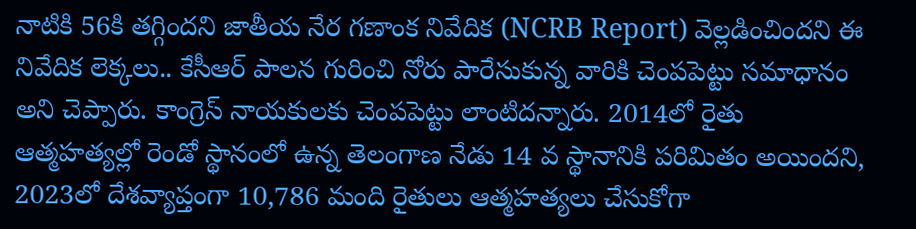నాటికి 56కి తగ్గిందని జాతీయ నేర గణాంక నివేదిక (NCRB Report) వెల్లడించిందని ఈ నివేదిక లెక్కలు.. కేసీఆర్ పాలన గురించి నోరు పారేసుకున్న వారికి చెంపపెట్టు సమాధానం అని చెప్పారు. కాంగ్రెస్ నాయకులకు చెంపపెట్టు లాంటిదన్నారు. 2014లో రైతు ఆత్మహత్యల్లో రెండో స్థానంలో ఉన్న తెలంగాణ నేడు 14 వ స్థానానికి పరిమితం అయిందని, 2023లో దేశవ్యాప్తంగా 10,786 మంది రైతులు ఆత్మహత్యలు చేసుకోగా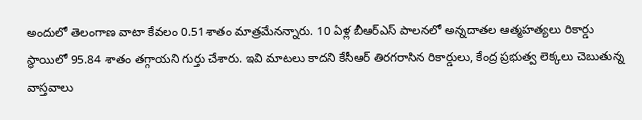అందులో తెలంగాణ వాటా కేవలం 0.51శాతం మాత్రమేనన్నారు. 10 ఏళ్ల బీఆర్ఎస్ పాలనలో అన్నదాతల ఆత్మహత్యలు రికార్డు స్థాయిలో 95.84 శాతం తగ్గాయని గుర్తు చేశారు. ఇవి మాటలు కాదని కేసీఆర్ తిరగరాసిన రికార్డులు, కేంద్ర ప్రభుత్వ లెక్కలు చెబుతున్న వాస్తవాలు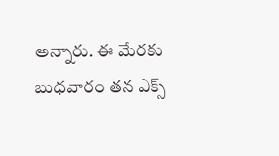అన్నారు. ఈ మేరకు బుధవారం తన ఎక్స్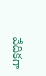వేదికగా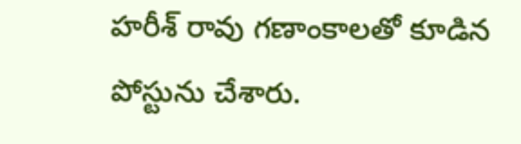హరీశ్ రావు గణాంకాలతో కూడిన పోస్టును చేశారు.